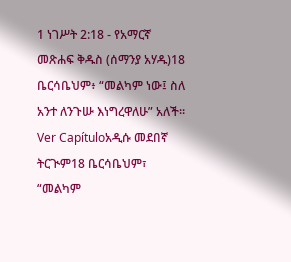1 ነገሥት 2:18 - የአማርኛ መጽሐፍ ቅዱስ (ሰማንያ አሃዱ)18 ቤርሳቤህም፥ “መልካም ነው፤ ስለ አንተ ለንጉሡ እነግረዋለሁ” አለች። Ver Capítuloአዲሱ መደበኛ ትርጒም18 ቤርሳቤህም፣ “መልካም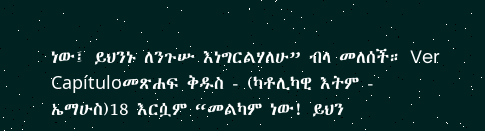ነው፤ ይህንኑ ለንጉሡ እነግርልሃለሁ” ብላ መለሰች። Ver Capítuloመጽሐፍ ቅዱስ - (ካቶሊካዊ እትም - ኤማሁስ)18 እርሷም “መልካም ነው! ይህን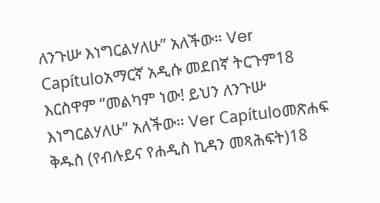ለንጉሡ እነግርልሃለሁ” አለችው። Ver Capítuloአማርኛ አዲሱ መደበኛ ትርጉም18 እርስዋም “መልካም ነው! ይህን ለንጉሡ እነግርልሃለሁ” አለችው። Ver Capítuloመጽሐፍ ቅዱስ (የብሉይና የሐዲስ ኪዳን መጻሕፍት)18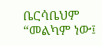ቤርሳቤህም “መልካም ነው፤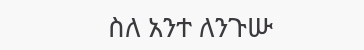ስለ አንተ ለንጉሡ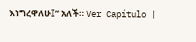እነግረዋለሁ፤” አለች። Ver Capítulo |